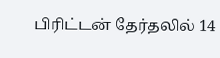பிரிட்டன் தேர்தலில் 14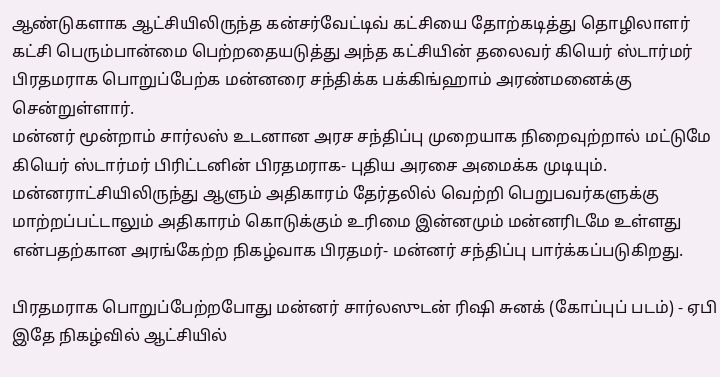ஆண்டுகளாக ஆட்சியிலிருந்த கன்சர்வேட்டிவ் கட்சியை தோற்கடித்து தொழிலாளர் கட்சி பெரும்பான்மை பெற்றதையடுத்து அந்த கட்சியின் தலைவர் கியெர் ஸ்டார்மர் பிரதமராக பொறுப்பேற்க மன்னரை சந்திக்க பக்கிங்ஹாம் அரண்மனைக்கு சென்றுள்ளார்.
மன்னர் மூன்றாம் சார்லஸ் உடனான அரச சந்திப்பு முறையாக நிறைவுற்றால் மட்டுமே கியெர் ஸ்டார்மர் பிரிட்டனின் பிரதமராக- புதிய அரசை அமைக்க முடியும்.
மன்னராட்சியிலிருந்து ஆளும் அதிகாரம் தேர்தலில் வெற்றி பெறுபவர்களுக்கு மாற்றப்பட்டாலும் அதிகாரம் கொடுக்கும் உரிமை இன்னமும் மன்னரிடமே உள்ளது என்பதற்கான அரங்கேற்ற நிகழ்வாக பிரதமர்- மன்னர் சந்திப்பு பார்க்கப்படுகிறது.

பிரதமராக பொறுப்பேற்றபோது மன்னர் சார்லஸுடன் ரிஷி சுனக் (கோப்புப் படம்) - ஏபி
இதே நிகழ்வில் ஆட்சியில்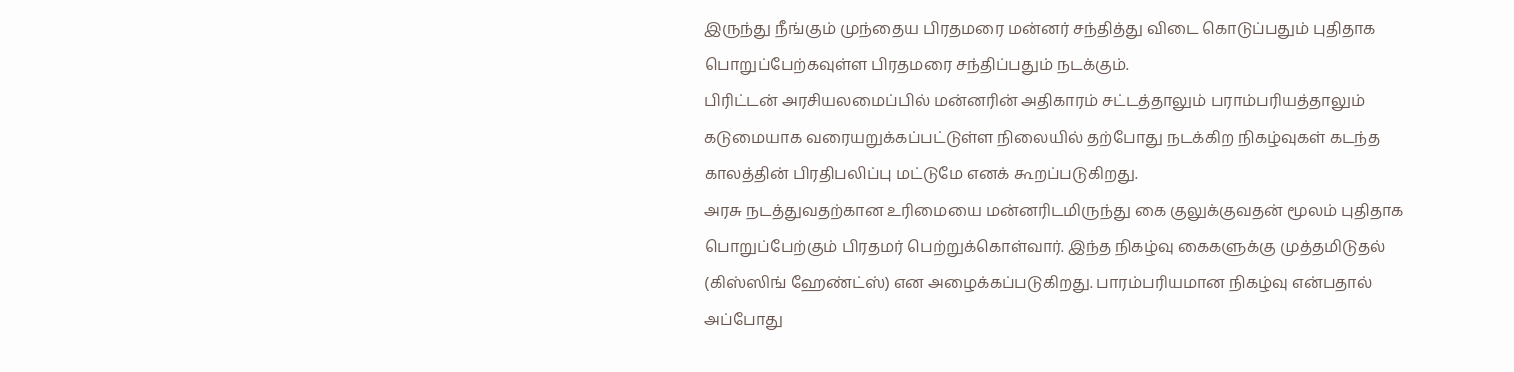இருந்து நீங்கும் முந்தைய பிரதமரை மன்னர் சந்தித்து விடை கொடுப்பதும் புதிதாக பொறுப்பேற்கவுள்ள பிரதமரை சந்திப்பதும் நடக்கும்.
பிரிட்டன் அரசியலமைப்பில் மன்னரின் அதிகாரம் சட்டத்தாலும் பராம்பரியத்தாலும் கடுமையாக வரையறுக்கப்பட்டுள்ள நிலையில் தற்போது நடக்கிற நிகழ்வுகள் கடந்த காலத்தின் பிரதிபலிப்பு மட்டுமே எனக் கூறப்படுகிறது.
அரசு நடத்துவதற்கான உரிமையை மன்னரிடமிருந்து கை குலுக்குவதன் மூலம் புதிதாக பொறுப்பேற்கும் பிரதமர் பெற்றுக்கொள்வார். இந்த நிகழ்வு கைகளுக்கு முத்தமிடுதல் (கிஸ்ஸிங் ஹேண்ட்ஸ்) என அழைக்கப்படுகிறது. பாரம்பரியமான நிகழ்வு என்பதால் அப்போது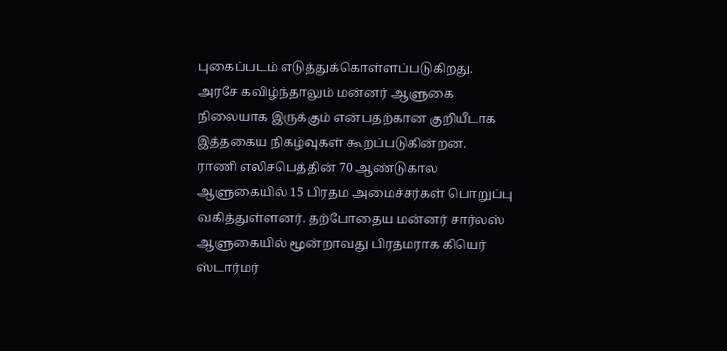புகைப்படம் எடுத்துக்கொள்ளப்படுகிறது.
அரசே கவிழ்ந்தாலும் மன்னர் ஆளுகை நிலையாக இருக்கும் என்பதற்கான குறியீடாக இத்தகைய நிகழ்வுகள் கூறப்படுகின்றன.
ராணி எலிசபெத்தின் 70 ஆண்டுகால ஆளுகையில் 15 பிரதம அமைச்சர்கள் பொறுப்பு வகித்துள்ளனர். தற்போதைய மன்னர் சார்லஸ் ஆளுகையில் மூன்றாவது பிரதமராக கியெர் ஸ்டார்மர்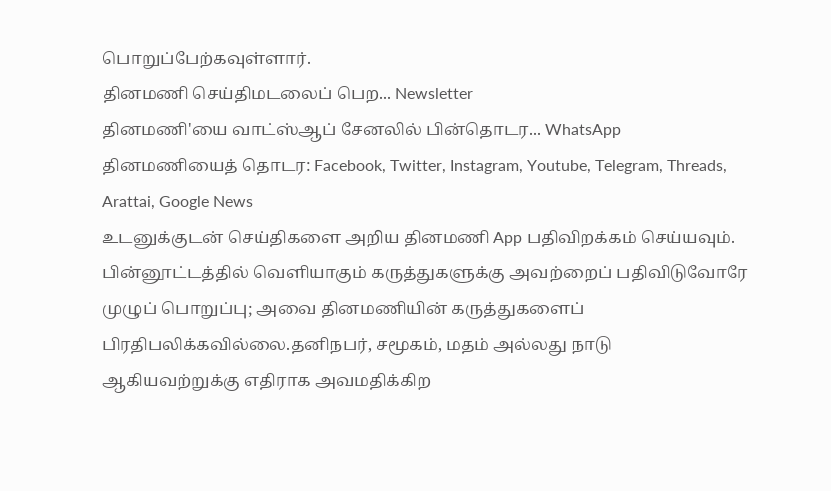பொறுப்பேற்கவுள்ளார்.
தினமணி செய்திமடலைப் பெற... Newsletter
தினமணி'யை வாட்ஸ்ஆப் சேனலில் பின்தொடர... WhatsApp
தினமணியைத் தொடர: Facebook, Twitter, Instagram, Youtube, Telegram, Threads, Arattai, Google News
உடனுக்குடன் செய்திகளை அறிய தினமணி App பதிவிறக்கம் செய்யவும்.
பின்னூட்டத்தில் வெளியாகும் கருத்துகளுக்கு அவற்றைப் பதிவிடுவோரே முழுப் பொறுப்பு; அவை தினமணியின் கருத்துகளைப் பிரதிபலிக்கவில்லை.தனிநபர், சமூகம், மதம் அல்லது நாடு ஆகியவற்றுக்கு எதிராக அவமதிக்கிற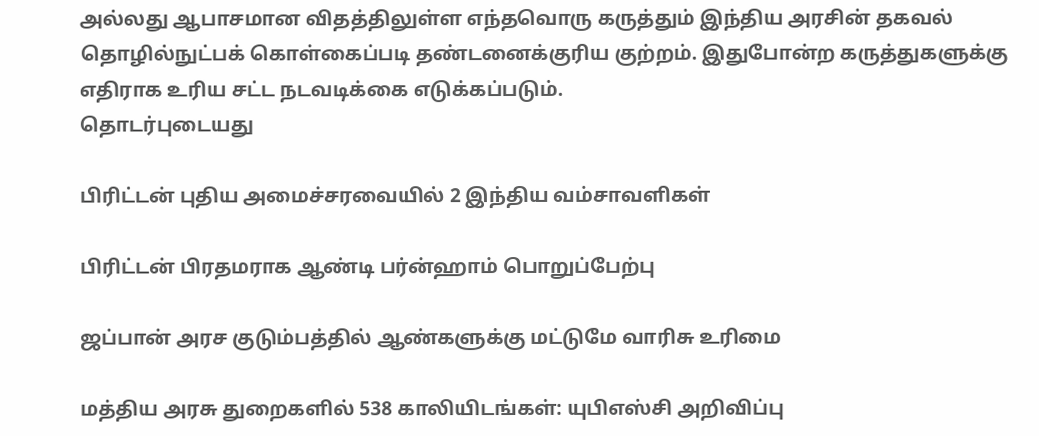அல்லது ஆபாசமான விதத்திலுள்ள எந்தவொரு கருத்தும் இந்திய அரசின் தகவல் தொழில்நுட்பக் கொள்கைப்படி தண்டனைக்குரிய குற்றம். இதுபோன்ற கருத்துகளுக்கு எதிராக உரிய சட்ட நடவடிக்கை எடுக்கப்படும்.
தொடர்புடையது

பிரிட்டன் புதிய அமைச்சரவையில் 2 இந்திய வம்சாவளிகள்

பிரிட்டன் பிரதமராக ஆண்டி பர்ன்ஹாம் பொறுப்பேற்பு

ஜப்பான் அரச குடும்பத்தில் ஆண்களுக்கு மட்டுமே வாரிசு உரிமை

மத்திய அரசு துறைகளில் 538 காலியிடங்கள்: யுபிஎஸ்சி அறிவிப்பு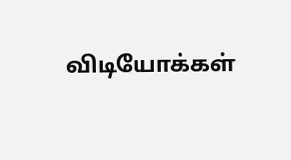விடியோக்கள்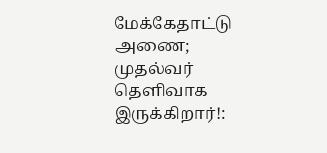மேக்கேதாட்டு அணை; முதல்வர் தெளிவாக இருக்கிறார்!: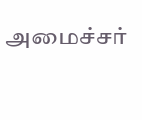அமைச்சர்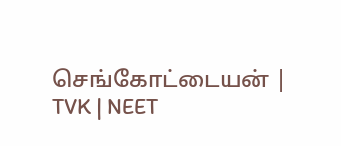செங்கோட்டையன் | TVK | NEET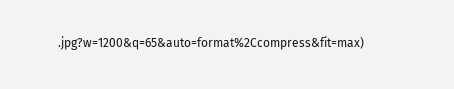.jpg?w=1200&q=65&auto=format%2Ccompress&fit=max)